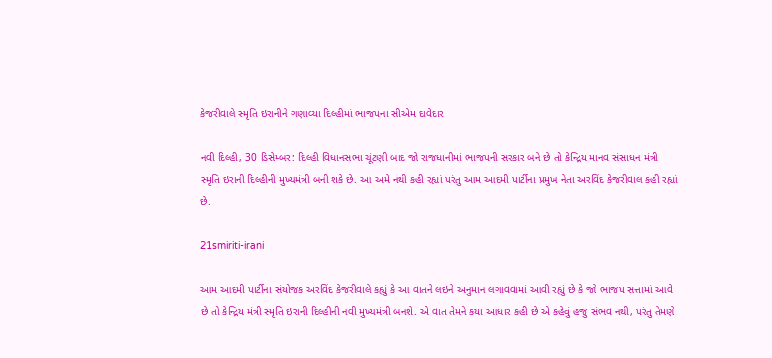કેજરીવાલે સ્મૃતિ ઇરાનીને ગણાવ્યા દિલ્હીમાં ભાજપના સીએમ દાવેદાર

નવી દિલ્હી, 30 ડિસેમ્બર: દિલ્હી વિધાનસભા ચૂંટણી બાદ જો રાજધાનીમાં ભાજપની સરકાર બને છે તો કેન્દ્રિય માનવ સંસાધન મંત્રી સ્મૃતિ ઇરાની દિલ્હીની મુખ્યમંત્રી બની શકે છે. આ અમે નથી કહી રહ્યાં પરંતુ આમ આદમી પાર્ટીના પ્રમુખ નેતા અરવિંદ કેજરીવાલ કહી રહ્યાં છે.

21smiriti-irani

આમ આદમી પાર્ટીના સંયોજક અરવિંદ કેજરીવાલે કહ્યું કે આ વાતને લઇને અનુમાન લગાવવામાં આવી રહ્યું છે કે જો ભાજપ સત્તામાં આવે છે તો કેન્દ્રિય મંત્રી સ્મૃતિ ઇરાની દિલ્હીની નવી મુખ્યમંત્રી બનશે. એ વાત તેમને કયા આધાર કહી છે એ કહેવું હજુ સંભવ નથી, પરંતુ તેમણે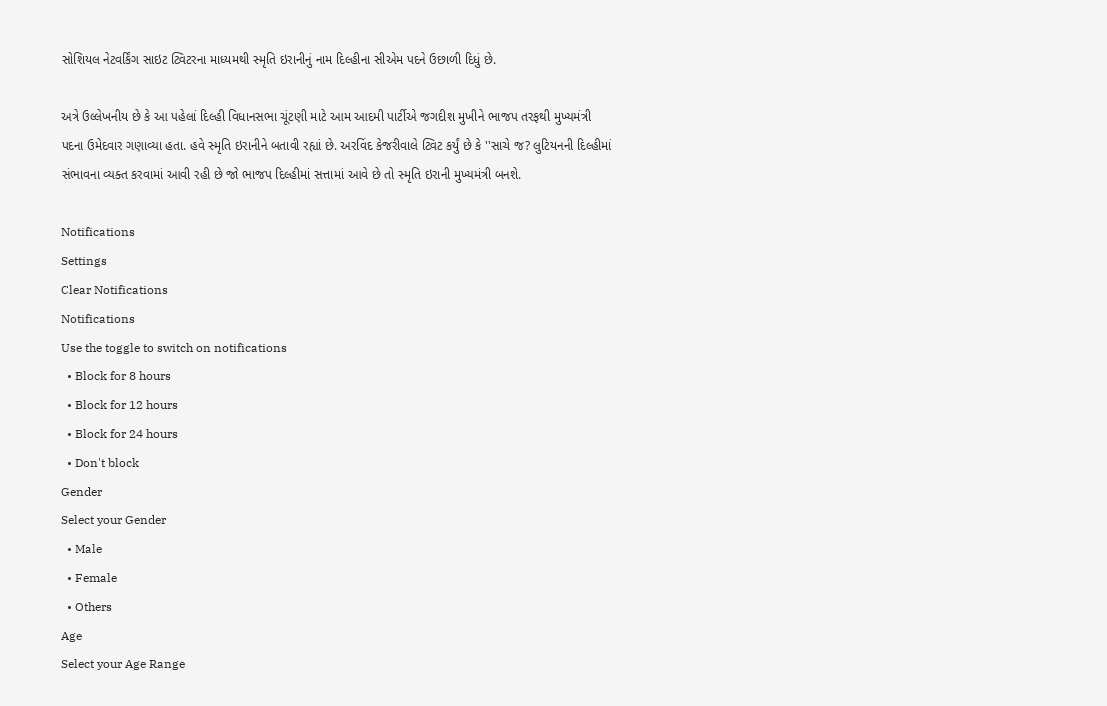સોશિયલ નેટવર્કિંગ સાઇટ ટ્વિટરના માધ્યમથી સ્મૃતિ ઇરાનીનું નામ દિલ્હીના સીએમ પદને ઉછાળી દિધું છે.

અત્રે ઉલ્લેખનીય છે કે આ પહેલાં દિલ્હી વિધાનસભા ચૂંટણી માટે આમ આદમી પાર્ટીએ જગદીશ મુખીને ભાજપ તરફથી મુખ્યમંત્રી પદના ઉમેદવાર ગણાવ્યા હતા. હવે સ્મૃતિ ઇરાનીને બતાવી રહ્યાં છે. અરવિંદ કેજરીવાલે ટ્વિટ કર્યું છે કે ''સાચે જ? લુટિયનની દિલ્હીમાં સંભાવના વ્યક્ત કરવામાં આવી રહી છે જો ભાજપ દિલ્હીમાં સત્તામાં આવે છે તો સ્મૃતિ ઇરાની મુખ્યમંત્રી બનશે.

Notifications
Settings
Clear Notifications
Notifications
Use the toggle to switch on notifications
  • Block for 8 hours
  • Block for 12 hours
  • Block for 24 hours
  • Don't block
Gender
Select your Gender
  • Male
  • Female
  • Others
Age
Select your Age Range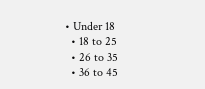• Under 18
  • 18 to 25
  • 26 to 35
  • 36 to 45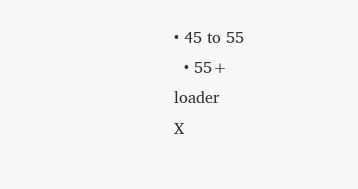• 45 to 55
  • 55+
loader
X